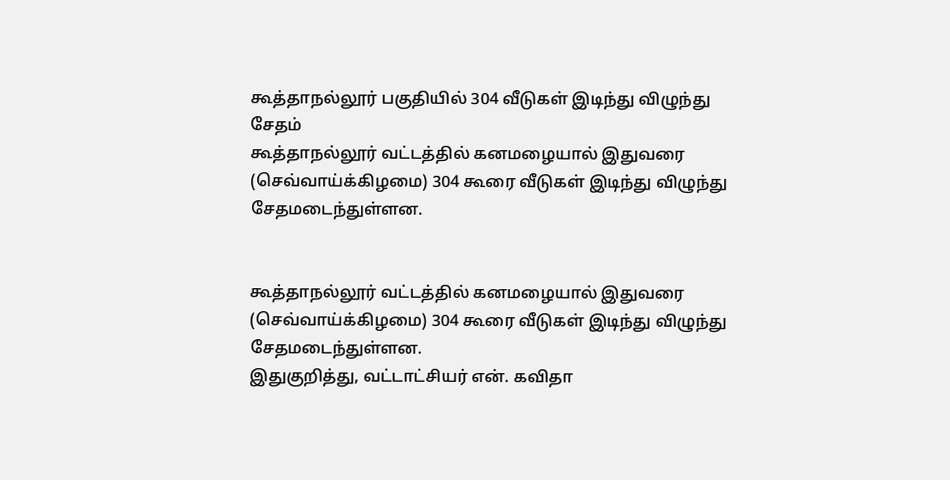கூத்தாநல்லூர் பகுதியில் 304 வீடுகள் இடிந்து விழுந்து சேதம்
கூத்தாநல்லூர் வட்டத்தில் கனமழையால் இதுவரை (செவ்வாய்க்கிழமை) 304 கூரை வீடுகள் இடிந்து விழுந்து சேதமடைந்துள்ளன.


கூத்தாநல்லூர் வட்டத்தில் கனமழையால் இதுவரை (செவ்வாய்க்கிழமை) 304 கூரை வீடுகள் இடிந்து விழுந்து சேதமடைந்துள்ளன.
இதுகுறித்து, வட்டாட்சியர் என். கவிதா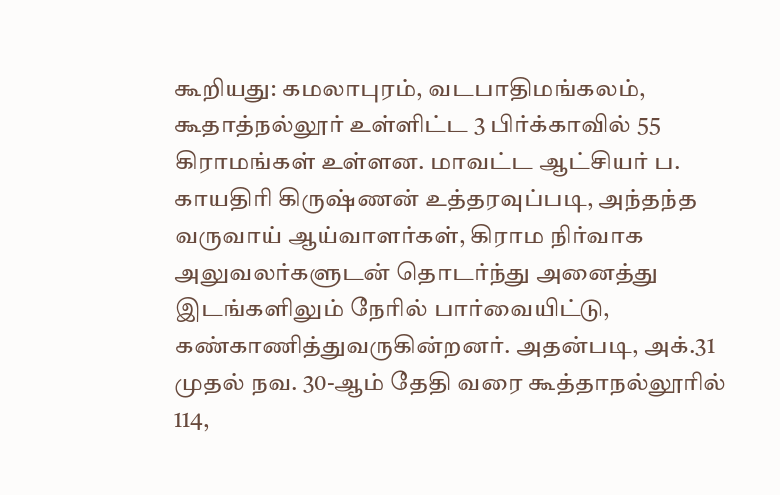கூறியது: கமலாபுரம், வடபாதிமங்கலம், கூதாத்நல்லூர் உள்ளிட்ட 3 பிர்க்காவில் 55 கிராமங்கள் உள்ளன. மாவட்ட ஆட்சியர் ப. காயதிரி கிருஷ்ணன் உத்தரவுப்படி, அந்தந்த வருவாய் ஆய்வாளர்கள், கிராம நிர்வாக அலுவலர்களுடன் தொடர்ந்து அனைத்து இடங்களிலும் நேரில் பார்வையிட்டு, கண்காணித்துவருகின்றனர். அதன்படி, அக்.31 முதல் நவ. 30-ஆம் தேதி வரை கூத்தாநல்லூரில் 114,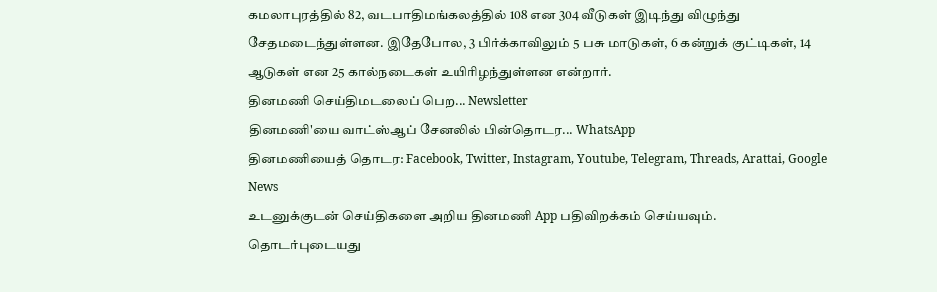கமலாபுரத்தில் 82, வடபாதிமங்கலத்தில் 108 என 304 வீடுகள் இடிந்து விழுந்து சேதமடைந்துள்ளன. இதேபோல, 3 பிர்க்காவிலும் 5 பசு மாடுகள், 6 கன்றுக் குட்டிகள், 14 ஆடுகள் என 25 கால்நடைகள் உயிரிழந்துள்ளன என்றார்.
தினமணி செய்திமடலைப் பெற... Newsletter
தினமணி'யை வாட்ஸ்ஆப் சேனலில் பின்தொடர... WhatsApp
தினமணியைத் தொடர: Facebook, Twitter, Instagram, Youtube, Telegram, Threads, Arattai, Google News
உடனுக்குடன் செய்திகளை அறிய தினமணி App பதிவிறக்கம் செய்யவும்.
தொடர்புடையது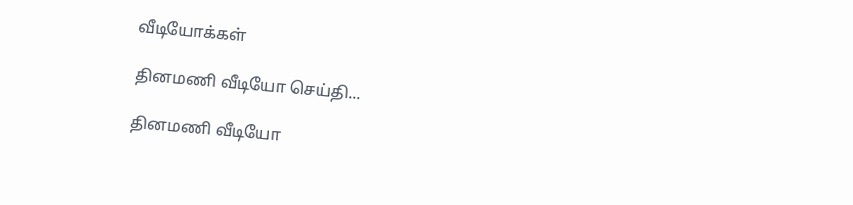வீடியோக்கள்

தினமணி வீடியோ செய்தி...

தினமணி வீடியோ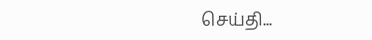செய்தி...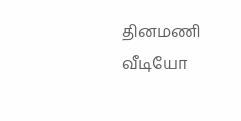தினமணி வீடியோ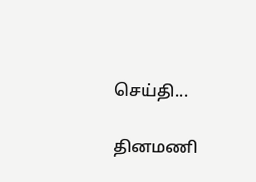செய்தி...

தினமணி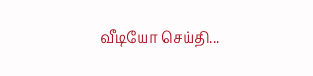வீடியோ செய்தி...